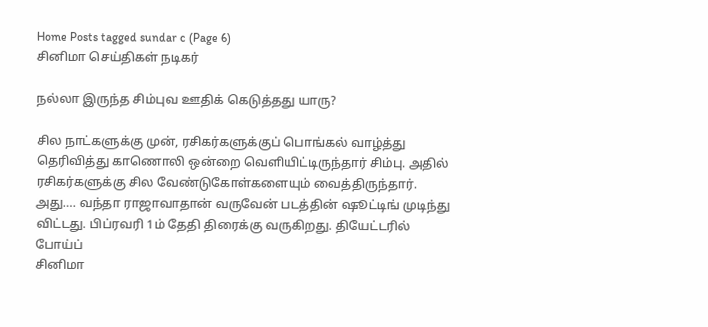Home Posts tagged sundar c (Page 6)
சினிமா செய்திகள் நடிகர்

நல்லா இருந்த சிம்புவ ஊதிக் கெடுத்தது யாரு?

சில நாட்களுக்கு முன், ரசிகர்களுக்குப் பொங்கல் வாழ்த்து தெரிவித்து காணொலி ஒன்றை வெளியிட்டிருந்தார் சிம்பு. அதில் ரசிகர்களுக்கு சில வேண்டுகோள்களையும் வைத்திருந்தார். அது…. வந்தா ராஜாவாதான் வருவேன் படத்தின் ஷூட்டிங் முடிந்து விட்டது. பிப்ரவரி 1ம் தேதி திரைக்கு வருகிறது. தியேட்டரில் போய்ப்
சினிமா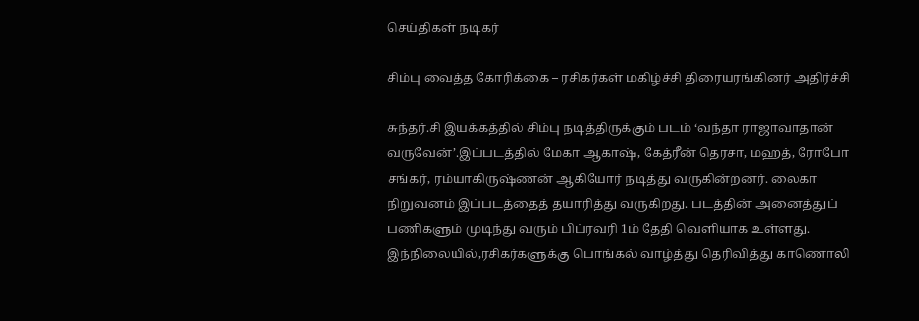செய்திகள் நடிகர்

சிம்பு வைத்த கோரிக்கை – ரசிகர்கள் மகிழ்ச்சி திரையரங்கினர் அதிர்ச்சி

சுந்தர்.சி இயக்கத்தில் சிம்பு நடித்திருக்கும் படம் ‘வந்தா ராஜாவாதான் வருவேன்’.இப்படத்தில் மேகா ஆகாஷ், கேத்ரீன் தெரசா, மஹத், ரோபோ சங்கர், ரம்யாகிருஷ்ணன் ஆகியோர் நடித்து வருகின்றனர். லைகா நிறுவனம் இப்படத்தைத் தயாரித்து வருகிறது. படத்தின் அனைத்துப் பணிகளும் முடிந்து வரும் பிப்ரவரி 1ம் தேதி வெளியாக உள்ளது. இந்நிலையில்,ரசிகர்களுக்கு பொங்கல் வாழ்த்து தெரிவித்து காணொலி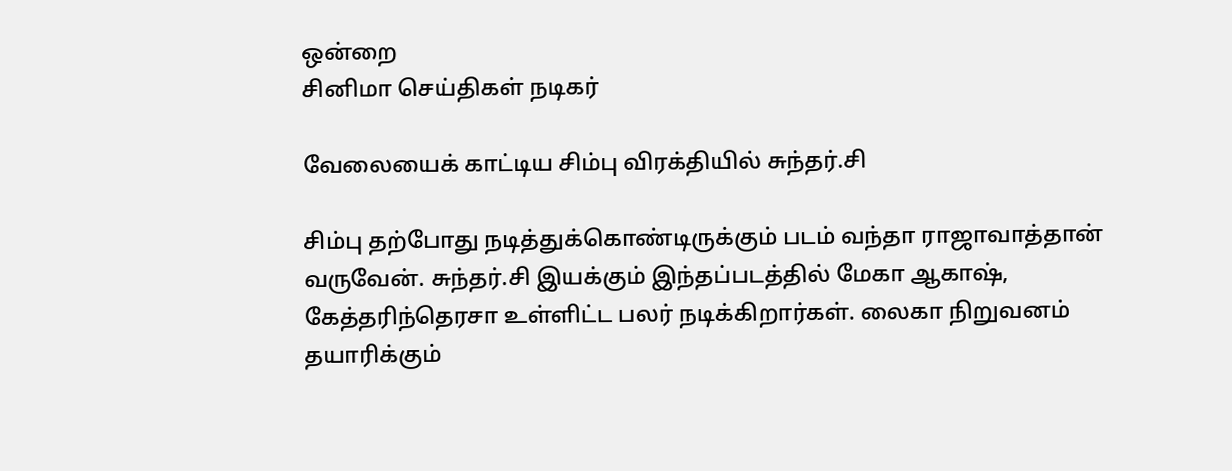ஒன்றை
சினிமா செய்திகள் நடிகர்

வேலையைக் காட்டிய சிம்பு விரக்தியில் சுந்தர்.சி

சிம்பு தற்போது நடித்துக்கொண்டிருக்கும் படம் வந்தா ராஜாவாத்தான் வருவேன். சுந்தர்.சி இயக்கும் இந்தப்படத்தில் மேகா ஆகாஷ், கேத்தரிந்தெரசா உள்ளிட்ட பலர் நடிக்கிறார்கள். லைகா நிறுவனம் தயாரிக்கும்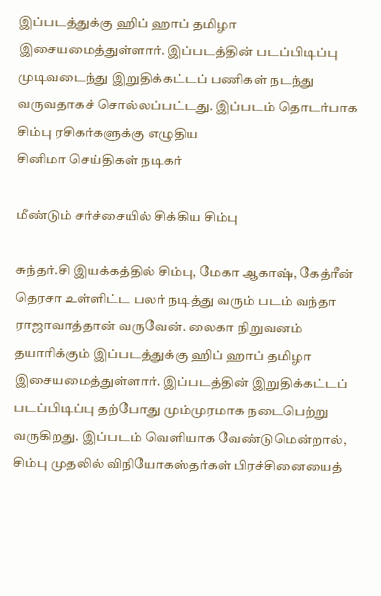இப்படத்துக்கு ஹிப் ஹாப் தமிழா இசையமைத்துள்ளார். இப்படத்தின் படப்பிடிப்பு முடிவடைந்து இறுதிக்கட்டப் பணிகள் நடந்து வருவதாகச் சொல்லப்பட்டது. இப்படம் தொடர்பாக சிம்பு ரசிகர்களுக்கு எழுதிய
சினிமா செய்திகள் நடிகர்

மீண்டும் சர்ச்சையில் சிக்கிய சிம்பு

சுந்தர்.சி இயக்கத்தில் சிம்பு, மேகா ஆகாஷ், கேத்ரீன் தெரசா உள்ளிட்ட பலர் நடித்து வரும் படம் வந்தா ராஜாவாத்தான் வருவேன். லைகா நிறுவனம் தயாரிக்கும் இப்படத்துக்கு ஹிப் ஹாப் தமிழா இசையமைத்துள்ளார். இப்படத்தின் இறுதிக்கட்டப் படப்பிடிப்பு தற்போது மும்முரமாக நடைபெற்று வருகிறது. இப்படம் வெளியாக வேண்டுமென்றால், சிம்பு முதலில் விநியோகஸ்தர்கள் பிரச்சினையைத்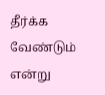தீர்க்க வேண்டும் என்று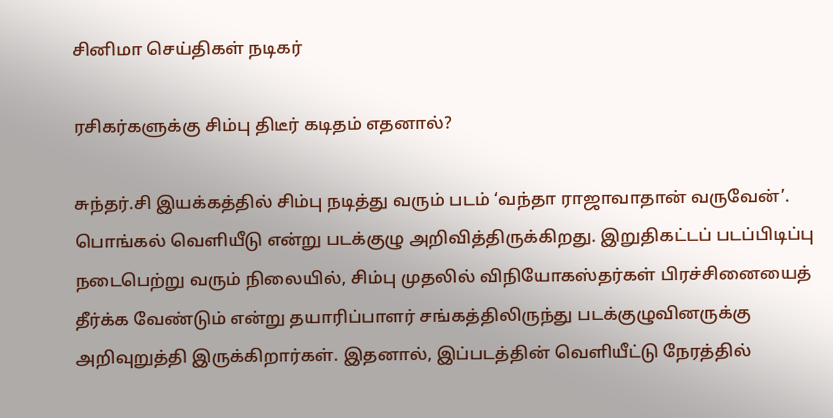சினிமா செய்திகள் நடிகர்

ரசிகர்களுக்கு சிம்பு திடீர் கடிதம் எதனால்?

சுந்தர்.சி இயக்கத்தில் சிம்பு நடித்து வரும் படம் ‘வந்தா ராஜாவாதான் வருவேன்’. பொங்கல் வெளியீடு என்று படக்குழு அறிவித்திருக்கிறது. இறுதிகட்டப் படப்பிடிப்பு நடைபெற்று வரும் நிலையில், சிம்பு முதலில் விநியோகஸ்தர்கள் பிரச்சினையைத் தீர்க்க வேண்டும் என்று தயாரிப்பாளர் சங்கத்திலிருந்து படக்குழுவினருக்கு அறிவுறுத்தி இருக்கிறார்கள். இதனால், இப்படத்தின் வெளியீட்டு நேரத்தில்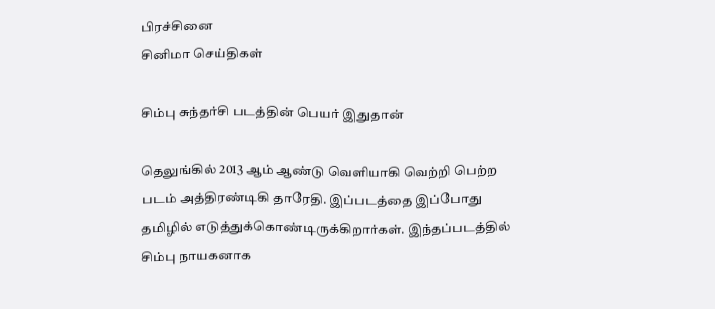பிரச்சினை
சினிமா செய்திகள்

சிம்பு சுந்தர்சி படத்தின் பெயர் இதுதான்

தெலுங்கில் 2013 ஆம் ஆண்டு வெளியாகி வெற்றி பெற்ற படம் அத்திரண்டிகி தாரேதி. இப்படத்தை இப்போது தமிழில் எடுத்துக்கொண்டிருக்கிறார்கள். இந்தப்படத்தில் சிம்பு நாயகனாக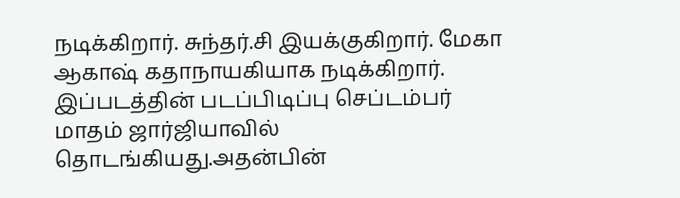நடிக்கிறார். சுந்தர்.சி இயக்குகிறார். மேகா ஆகாஷ் கதாநாயகியாக நடிக்கிறார். இப்படத்தின் படப்பிடிப்பு செப்டம்பர் மாதம் ஜார்ஜியாவில் தொடங்கியது.அதன்பின்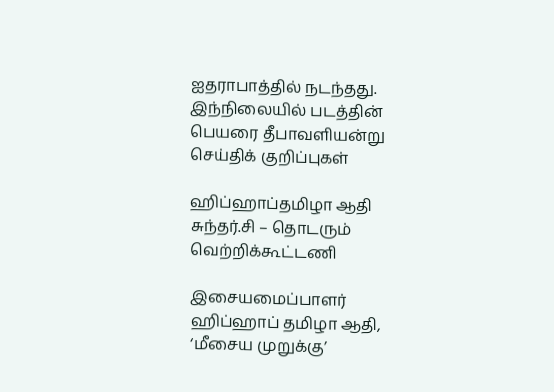ஐதராபாத்தில் நடந்தது. இந்நிலையில் படத்தின் பெயரை தீபாவளியன்று
செய்திக் குறிப்புகள்

ஹிப்ஹாப்தமிழா ஆதி சுந்தர்.சி – தொடரும் வெற்றிக்கூட்டணி

இசையமைப்பாளர் ஹிப்ஹாப் தமிழா ஆதி, ‘மீசைய முறுக்கு’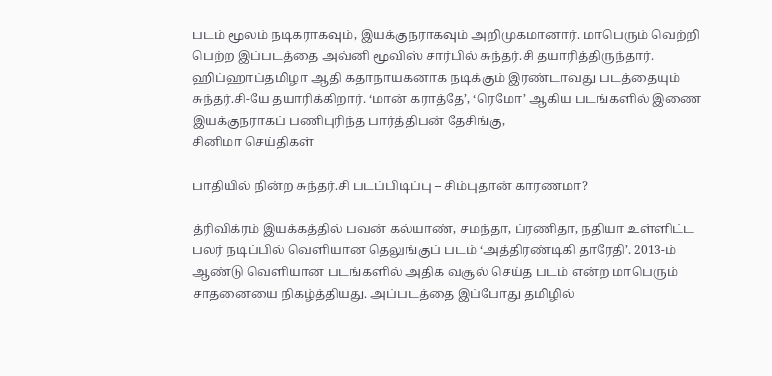படம் மூலம் நடிகராகவும், இயக்குநராகவும் அறிமுகமானார். மாபெரும் வெற்றி பெற்ற இப்படத்தை அவ்னி மூவிஸ் சார்பில் சுந்தர்.சி தயாரித்திருந்தார். ஹிப்ஹாப்தமிழா ஆதி கதாநாயகனாக நடிக்கும் இரண்டாவது படத்தையும் சுந்தர்.சி-யே தயாரிக்கிறார். ‘மான் கராத்தே’, ‘ரெமோ’ ஆகிய படங்களில் இணை இயக்குநராகப் பணிபுரிந்த பார்த்திபன் தேசிங்கு,
சினிமா செய்திகள்

பாதியில் நின்ற சுந்தர்.சி படப்பிடிப்பு – சிம்புதான் காரணமா?

த்ரிவிக்ரம் இயக்கத்தில் பவன் கல்யாண், சமந்தா, ப்ரணிதா, நதியா உள்ளிட்ட பலர் நடிப்பில் வெளியான தெலுங்குப் படம் ‘அத்திரண்டிகி தாரேதி’. 2013-ம் ஆண்டு வெளியான படங்களில் அதிக வசூல் செய்த படம் என்ற மாபெரும் சாதனையை நிகழ்த்தியது. அப்படத்தை இப்போது தமிழில்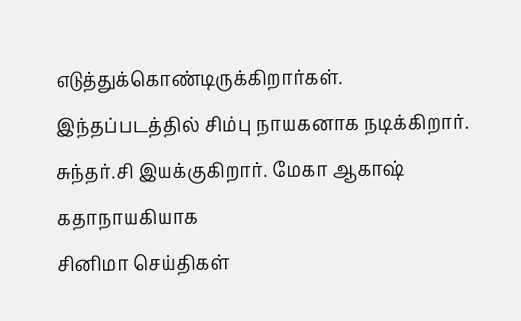எடுத்துக்கொண்டிருக்கிறார்கள். இந்தப்படத்தில் சிம்பு நாயகனாக நடிக்கிறார். சுந்தர்.சி இயக்குகிறார். மேகா ஆகாஷ் கதாநாயகியாக
சினிமா செய்திகள்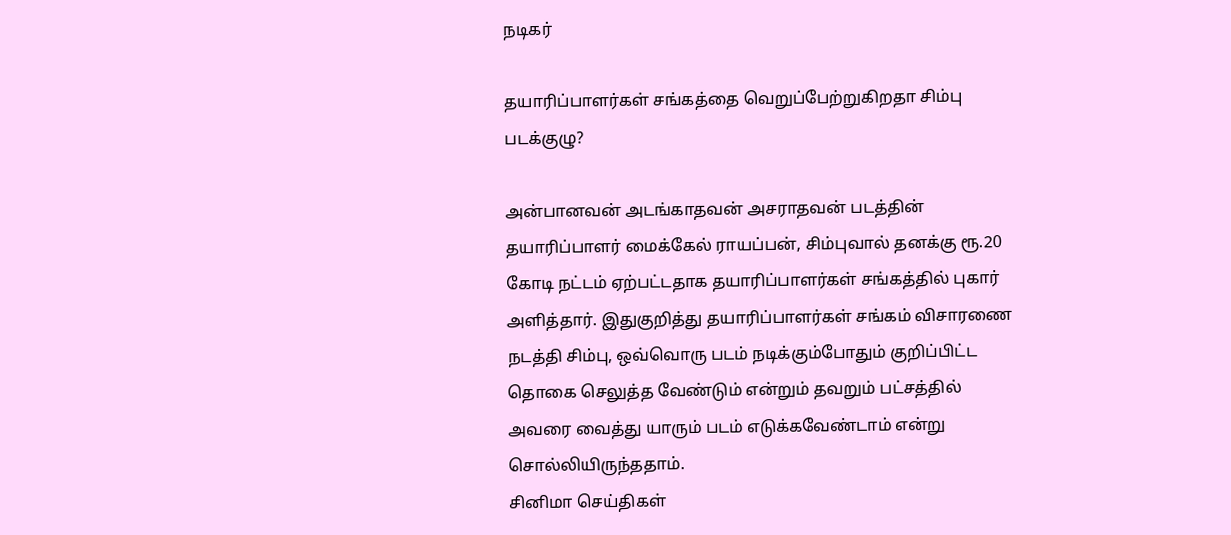நடிகர்

தயாரிப்பாளர்கள் சங்கத்தை வெறுப்பேற்றுகிறதா சிம்பு படக்குழு?

அன்பானவன் அடங்காதவன் அசராதவன் படத்தின் தயாரிப்பாளர் மைக்கேல் ராயப்பன், சிம்புவால் தனக்கு ரூ.20 கோடி நட்டம் ஏற்பட்டதாக தயாரிப்பாளர்கள் சங்கத்தில் புகார் அளித்தார். இதுகுறித்து தயாரிப்பாளர்கள் சங்கம் விசாரணை நடத்தி சிம்பு, ஒவ்வொரு படம் நடிக்கும்போதும் குறிப்பிட்ட தொகை செலுத்த வேண்டும் என்றும் தவறும் பட்சத்தில் அவரை வைத்து யாரும் படம் எடுக்கவேண்டாம் என்று சொல்லியிருந்ததாம்.
சினிமா செய்திகள்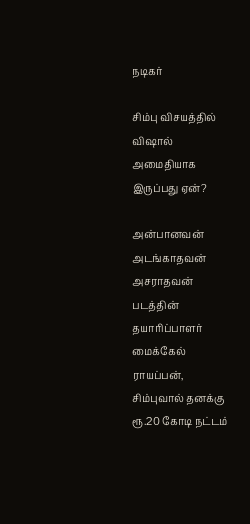நடிகர்

சிம்பு விசயத்தில் விஷால் அமைதியாக இருப்பது ஏன்?

அன்பானவன் அடங்காதவன் அசராதவன் படத்தின் தயாரிப்பாளர் மைக்கேல் ராயப்பன், சிம்புவால் தனக்கு ரூ.20 கோடி நட்டம்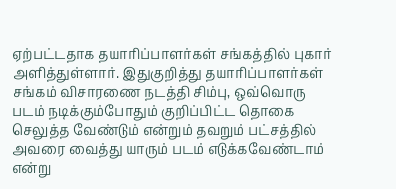ஏற்பட்டதாக தயாரிப்பாளர்கள் சங்கத்தில் புகார் அளித்துள்ளார். இதுகுறித்து தயாரிப்பாளர்கள் சங்கம் விசாரணை நடத்தி சிம்பு, ஒவ்வொரு படம் நடிக்கும்போதும் குறிப்பிட்ட தொகை செலுத்த வேண்டும் என்றும் தவறும் பட்சத்தில் அவரை வைத்து யாரும் படம் எடுக்கவேண்டாம் என்று